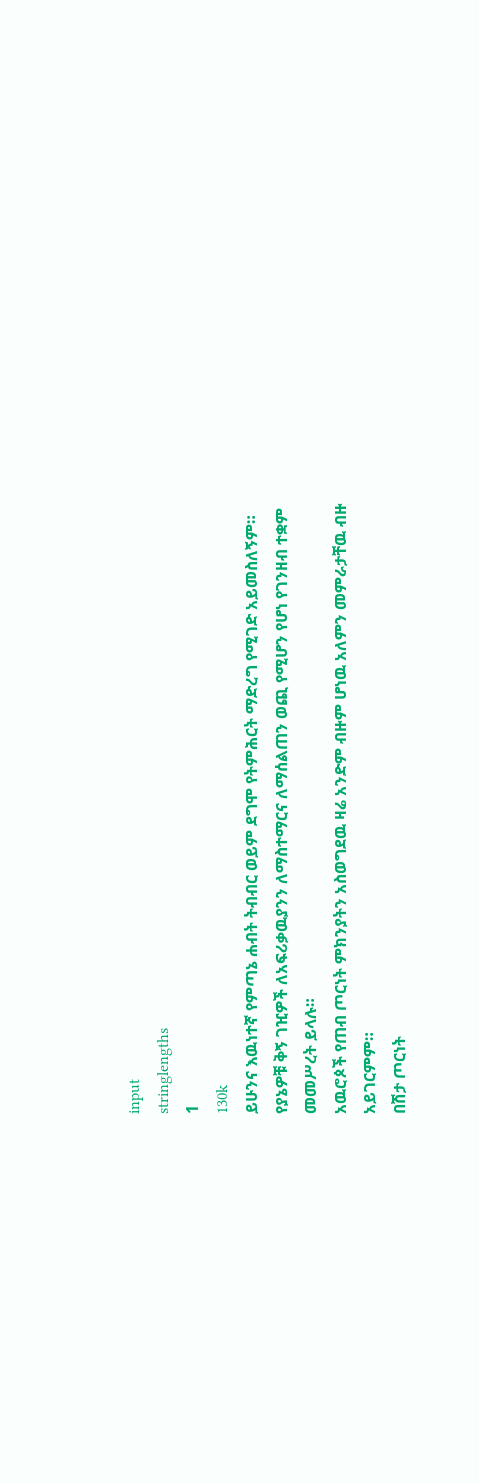input
stringlengths
1
130k
ይሁንና እዉነተኛ የምጣኔ ሐብት ትብብር ወይም ደግሞ የትምሕርት ማድረግ የሚገድ አይመስለኝም።
የያኔዎቹ ቅኝ ገዢዎች ለአፍሪቃዉያንን ለማስተማርና ለማሰልጠን ወጪ የሚሆን የሆነ የገንዘብ ተቋም መመሥረት ይላሉ።
አዉሮጶች የጠብ ጦርነት ምክንያትን አስወግደዉ ዛሬ አንድም ብዙም ሆነዉ አለምን መምራታቸዉ ብዙ አይገርምም።
በሽታ ጦርነት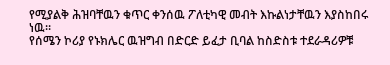የሚያልቅ ሕዝባቸዉን ቁጥር ቀንሰዉ ፖለቲካዊ መብት እኩልነታቸዉን እያስከበሩ ነዉ።
የሰሜን ኮሪያ የኑክሌር ዉዝግብ በድርድ ይፈታ ቢባል ከስድስቱ ተደራዳሪዎቹ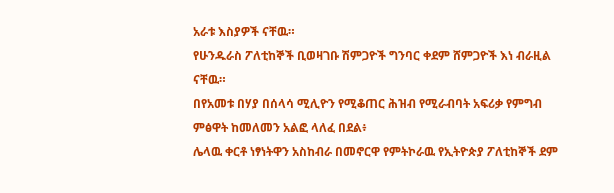አራቱ እስያዎች ናቸዉ።
የሁንዱራስ ፖለቲከኞች ቢወዛገቡ ሽምጋዮች ግንባር ቀደም ሸምጋዮች እነ ብራዚል ናቸዉ።
በየአመቱ በሃያ በሰላሳ ሚሊዮን የሚቆጠር ሕዝብ የሚራብባት አፍሪቃ የምግብ ምፅዋት ከመለመን አልፎ ላለፈ በደል፥
ሌላዉ ቀርቶ ነፃነትዋን አስከብራ በመኖርዋ የምትኮራዉ የኢትዮጵያ ፖለቲከኞች ደም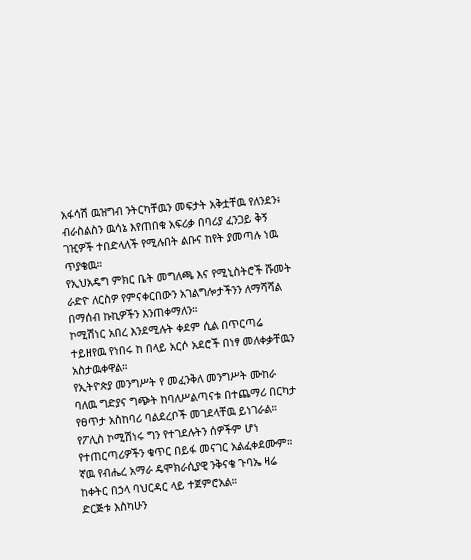አፋሳሽ ዉዝግብ ንትርካቸዉን መፍታት አቅቷቸዉ የለንደን፥
ብራስልስን ዉሳኔ እየጠበቁ አፍሪቃ በባሪያ ፈንጋይ ቅኝ ገዢዎች ተበድላለች የሚሉበት ልቡና ከየት ያመጣሉ ነዉ ጥያቄዉ።
የኢህአዴግ ምክር ቤት መግለጫ እና የሚኒስትሮች ሹመት ራድዮ ለርስዎ የምናቀርበውን አገልግሎታችንን ለማሻሻል በማሰብ ኩኪዎችን እንጠቀማለን።
ኮሚሽነር አበረ እንደሚሉት ቀደም ሲል በጥርጣሬ ተይዘየዉ የነበሩ ከ በላይ አርሶ አደሮች በነፃ መለቀቃቸዉን አስታዉቀዋል።
የኢትዮጵያ መንግሥት የ መፈንቅለ መንግሥት ሙከራ ባለዉ ግድያና ግጭት ከባለሥልጣናቱ በተጨማሪ በርካታ የፀጥታ አስከባሪ ባልደረቦች መገደላቸዉ ይነገራል።
የፖሊስ ኮሚሽነሩ ግን የተገደሉትን ሰዎችም ሆነ የተጠርጣሪዎችን ቁጥር በይፋ መናገር አልፈቀደሙም።
ኛዉ የብሔረ አማራ ዴሞክራሲያዊ ንቅናቄ ጉባኤ ዛሬ ከቀትር በኃላ ባህርዳር ላይ ተጀምሮአል።
ድርጅቱ እስካሁን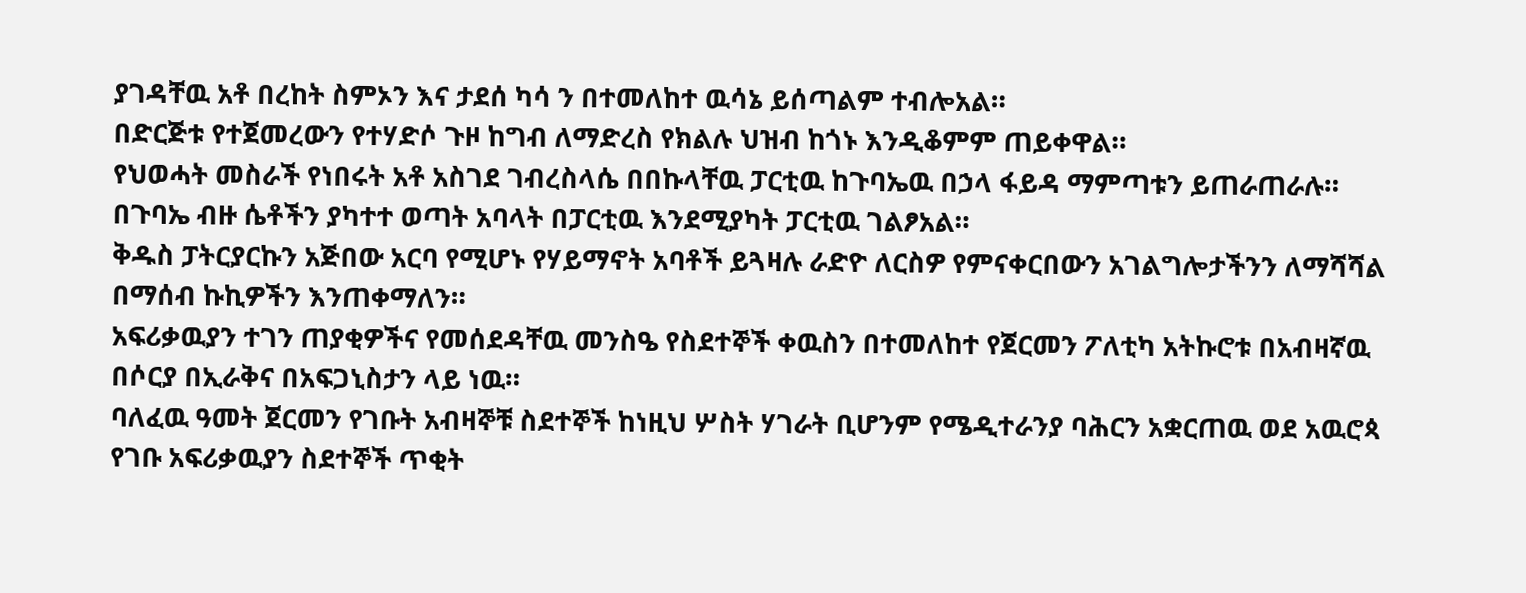ያገዳቸዉ አቶ በረከት ስምኦን እና ታደሰ ካሳ ን በተመለከተ ዉሳኔ ይሰጣልም ተብሎአል።
በድርጅቱ የተጀመረውን የተሃድሶ ጉዞ ከግብ ለማድረስ የክልሉ ህዝብ ከጎኑ እንዲቆምም ጠይቀዋል።
የህወሓት መስራች የነበሩት አቶ አስገደ ገብረስላሴ በበኩላቸዉ ፓርቲዉ ከጉባኤዉ በኃላ ፋይዳ ማምጣቱን ይጠራጠራሉ።
በጉባኤ ብዙ ሴቶችን ያካተተ ወጣት አባላት በፓርቲዉ እንደሚያካት ፓርቲዉ ገልፆአል።
ቅዱስ ፓትርያርኩን አጅበው አርባ የሚሆኑ የሃይማኖት አባቶች ይጓዛሉ ራድዮ ለርስዎ የምናቀርበውን አገልግሎታችንን ለማሻሻል በማሰብ ኩኪዎችን እንጠቀማለን።
አፍሪቃዉያን ተገን ጠያቂዎችና የመሰደዳቸዉ መንስዔ የስደተኞች ቀዉስን በተመለከተ የጀርመን ፖለቲካ አትኩሮቱ በአብዛኛዉ በሶርያ በኢራቅና በአፍጋኒስታን ላይ ነዉ።
ባለፈዉ ዓመት ጀርመን የገቡት አብዛኞቹ ስደተኞች ከነዚህ ሦስት ሃገራት ቢሆንም የሜዲተራንያ ባሕርን አቋርጠዉ ወደ አዉሮጳ የገቡ አፍሪቃዉያን ስደተኞች ጥቂት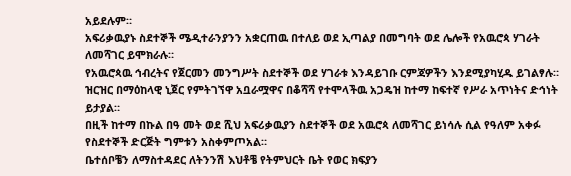አይደሉም።
አፍሪቃዉያኑ ስደተኞች ሜዲተራንያንን አቋርጠዉ በተለይ ወደ ኢጣልያ በመግባት ወደ ሌሎች የአዉሮጳ ሃገራት ለመሻገር ይሞክራሉ።
የአዉሮጳዉ ኅብረትና የጀርመን መንግሥት ስደተኞች ወደ ሃገራቱ እንዳይገቡ ርምጃዎችን እንደሚያካሂዱ ይገልፃሉ።
ዝርዝር በማዕከላዊ ኒጀር የምትገኘዋ አቧራሟዋና በቆሻሻ የተሞላችዉ አጋዴዝ ከተማ ከፍተኛ የሥራ አጥነትና ድኅነት ይታያል።
በዚች ከተማ በኩል በዓ መት ወደ ሺህ አፍሪቃዉያን ስደተኞች ወደ አዉሮጳ ለመሻገር ይነሳሉ ሲል የዓለም አቀፉ የስደተኞች ድርጅት ግምቱን አስቀምጦአል።
ቤተሰቦቼን ለማስተዳደር ለትንንሽ እህቶቼ የትምህርት ቤት የወር ክፍያን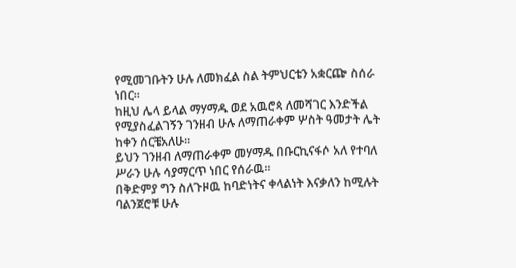የሚመገቡትን ሁሉ ለመክፈል ስል ትምህርቴን አቋርጬ ስሰራ ነበር።
ከዚህ ሌላ ይላል ማሃማዱ ወደ አዉሮጳ ለመሻገር እንድችል የሚያስፈልገኝን ገንዘብ ሁሉ ለማጠራቀም ሦስት ዓመታት ሌት ከቀን ሰርቼአለሁ።
ይህን ገንዘብ ለማጠራቀም መሃማዱ በቡርኪናፋሶ አለ የተባለ ሥራን ሁሉ ሳያማርጥ ነበር የሰራዉ።
በቅድምያ ግን ስለጉዞዉ ከባድነትና ቀላልነት እናቃለን ከሚሉት ባልንጀሮቹ ሁሉ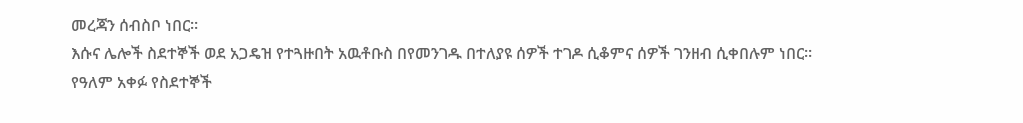መረጃን ሰብስቦ ነበር።
እሱና ሌሎች ስደተኞች ወደ አጋዴዝ የተጓዙበት አዉቶቡስ በየመንገዱ በተለያዩ ሰዎች ተገዶ ሲቆምና ሰዎች ገንዘብ ሲቀበሉም ነበር።
የዓለም አቀፉ የስደተኞች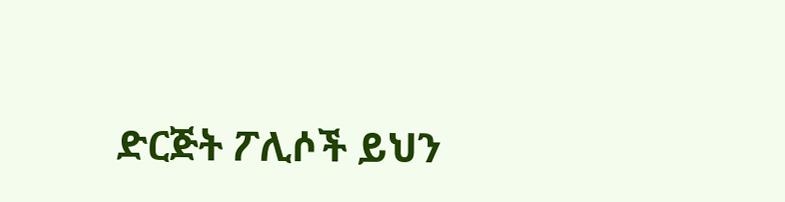ድርጅት ፖሊሶች ይህን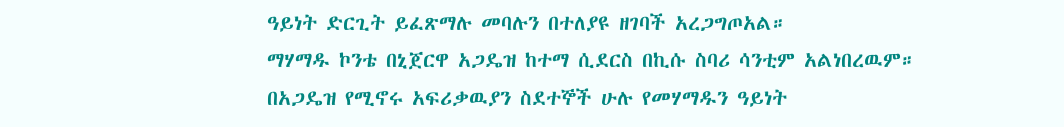ዓይነት ድርጊት ይፈጽማሉ መባሉን በተለያዩ ዘገባች አረጋግጦአል።
ማሃማዱ ኮንቴ በኒጀርዋ አጋዴዝ ከተማ ሲደርስ በኪሱ ስባሪ ሳንቲም አልነበረዉም።
በአጋዴዝ የሚኖሩ አፍሪቃዉያን ስደተኞች ሁሉ የመሃማዱን ዓይነት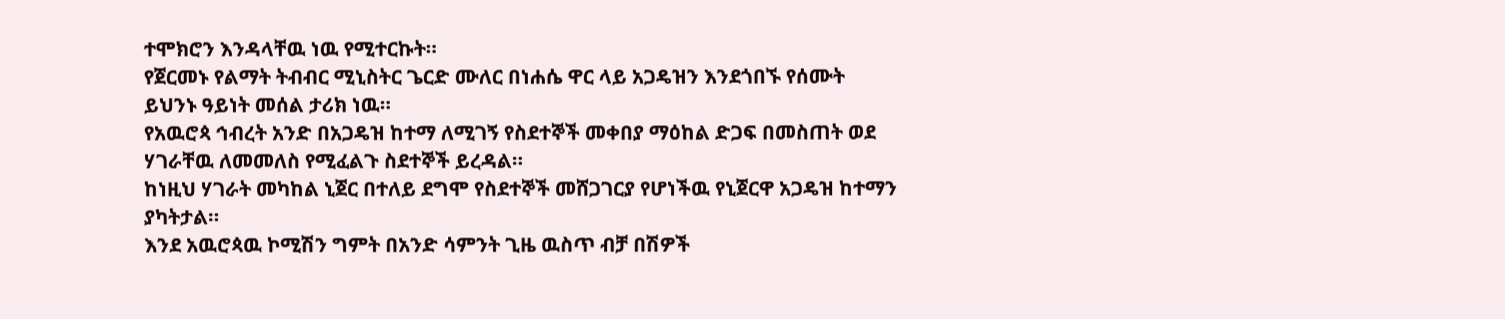ተሞክሮን እንዳላቸዉ ነዉ የሚተርኩት።
የጀርመኑ የልማት ትብብር ሚኒስትር ጌርድ ሙለር በነሐሴ ዋር ላይ አጋዴዝን እንደጎበኙ የሰሙት ይህንኑ ዓይነት መሰል ታሪክ ነዉ።
የአዉሮጳ ኅብረት አንድ በአጋዴዝ ከተማ ለሚገኝ የስደተኞች መቀበያ ማዕከል ድጋፍ በመስጠት ወደ ሃገራቸዉ ለመመለስ የሚፈልጉ ስደተኞች ይረዳል።
ከነዚህ ሃገራት መካከል ኒጀር በተለይ ደግሞ የስደተኞች መሸጋገርያ የሆነችዉ የኒጀርዋ አጋዴዝ ከተማን ያካትታል።
እንደ አዉሮጳዉ ኮሚሽን ግምት በአንድ ሳምንት ጊዜ ዉስጥ ብቻ በሽዎች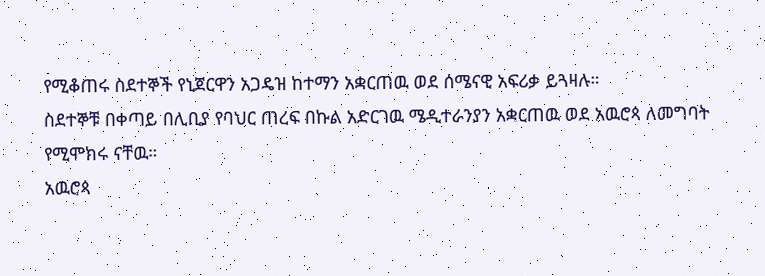የሚቆጠሩ ስደተኞች የኒጀርዋን አጋዴዝ ከተማን አቋርጠዉ ወደ ሰሜናዊ አፍሪቃ ይጓዛሉ።
ስደተኞቹ በቀጣይ በሊቢያ የባህር ጠረፍ በኩል አድርገዉ ሜዲተራንያን አቋርጠዉ ወደ አዉሮጳ ለመግባት የሚሞክሩ ናቸዉ።
አዉሮጳ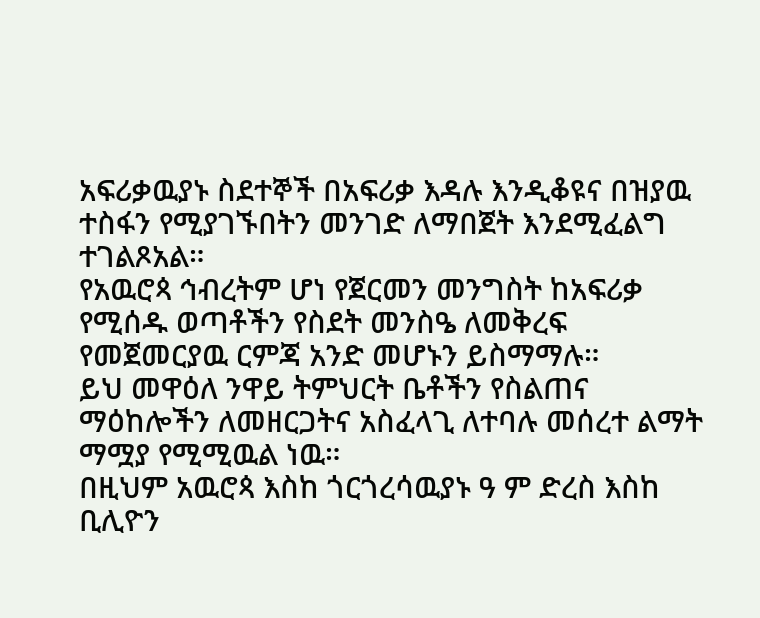አፍሪቃዉያኑ ስደተኞች በአፍሪቃ እዳሉ እንዲቆዩና በዝያዉ ተስፋን የሚያገኙበትን መንገድ ለማበጀት እንደሚፈልግ ተገልጾአል።
የአዉሮጳ ኅብረትም ሆነ የጀርመን መንግስት ከአፍሪቃ የሚሰዱ ወጣቶችን የስደት መንስዔ ለመቅረፍ የመጀመርያዉ ርምጃ አንድ መሆኑን ይስማማሉ።
ይህ መዋዕለ ንዋይ ትምህርት ቤቶችን የስልጠና ማዕከሎችን ለመዘርጋትና አስፈላጊ ለተባሉ መሰረተ ልማት ማሟያ የሚሚዉል ነዉ።
በዚህም አዉሮጳ እስከ ጎርጎረሳዉያኑ ዓ ም ድረስ እስከ ቢሊዮን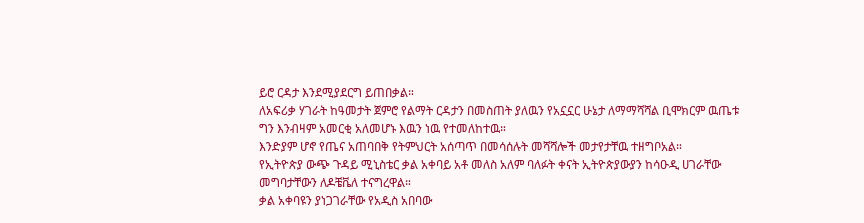ይሮ ርዳታ እንደሚያደርግ ይጠበቃል።
ለአፍሪቃ ሃገራት ከዓመታት ጀምሮ የልማት ርዳታን በመስጠት ያለዉን የአኗኗር ሁኔታ ለማማሻሻል ቢሞክርም ዉጤቱ ግን እንብዛም አመርቂ አለመሆኑ እዉን ነዉ የተመለከተዉ።
እንድያም ሆኖ የጤና አጠባበቅ የትምህርት አሰጣጥ በመሳሰሉት መሻሻሎች መታየታቸዉ ተዘግቦአል።
የኢትዮጵያ ውጭ ጉዳይ ሚኒስቴር ቃል አቀባይ አቶ መለስ አለም ባለፉት ቀናት ኢትዮጵያውያን ከሳዑዲ ሀገራቸው መግባታቸውን ለዶቼቬለ ተናግረዋል።
ቃል አቀባዩን ያነጋገራቸው የአዲስ አበባው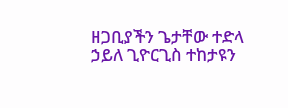ዘጋቢያችን ጌታቸው ተድላ ኃይለ ጊዮርጊስ ተከታዩን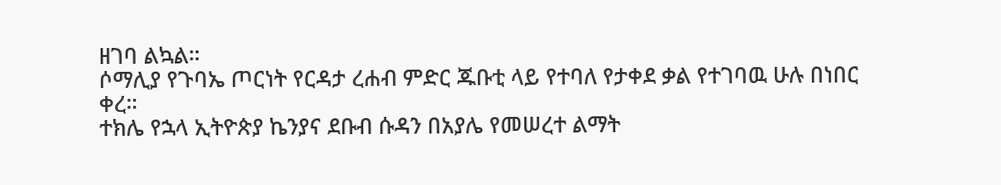ዘገባ ልኳል።
ሶማሊያ የጉባኤ ጦርነት የርዳታ ረሐብ ምድር ጁቡቲ ላይ የተባለ የታቀደ ቃል የተገባዉ ሁሉ በነበር ቀረ።
ተክሌ የኋላ ኢትዮጵያ ኬንያና ደቡብ ሱዳን በአያሌ የመሠረተ ልማት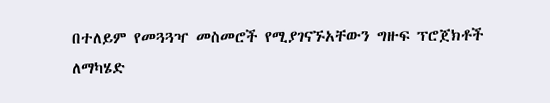በተለይም የመጓጓዣ መስመሮች የሚያገናኙአቸውን ግዙፍ ፕሮጀክቶች ለማካሄድ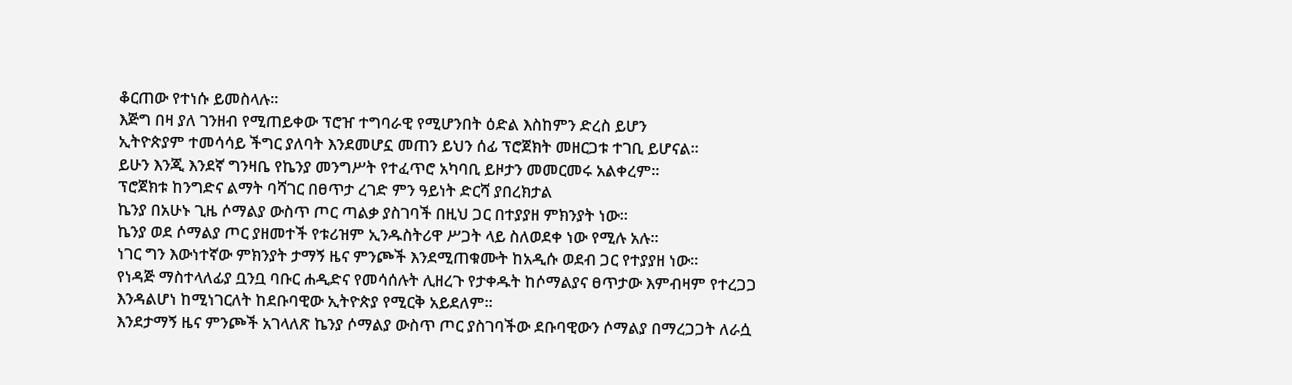ቆርጠው የተነሱ ይመስላሉ።
እጅግ በዛ ያለ ገንዘብ የሚጠይቀው ፕሮዠ ተግባራዊ የሚሆንበት ዕድል እስከምን ድረስ ይሆን
ኢትዮጵያም ተመሳሳይ ችግር ያለባት እንደመሆኗ መጠን ይህን ሰፊ ፕሮጀክት መዘርጋቱ ተገቢ ይሆናል።
ይሁን እንጂ እንደኛ ግንዛቤ የኬንያ መንግሥት የተፈጥሮ አካባቢ ይዞታን መመርመሩ አልቀረም።
ፕሮጀክቱ ከንግድና ልማት ባሻገር በፀጥታ ረገድ ምን ዓይነት ድርሻ ያበረክታል
ኬንያ በአሁኑ ጊዜ ሶማልያ ውስጥ ጦር ጣልቃ ያስገባች በዚህ ጋር በተያያዘ ምክንያት ነው።
ኬንያ ወደ ሶማልያ ጦር ያዘመተች የቱሪዝም ኢንዱስትሪዋ ሥጋት ላይ ስለወደቀ ነው የሚሉ አሉ።
ነገር ግን እውነተኛው ምክንያት ታማኝ ዜና ምንጮች እንደሚጠቁሙት ከአዲሱ ወደብ ጋር የተያያዘ ነው።
የነዳጅ ማስተላለፊያ ቧንቧ ባቡር ሐዲድና የመሳሰሉት ሊዘረጉ የታቀዱት ከሶማልያና ፀጥታው እምብዛም የተረጋጋ እንዳልሆነ ከሚነገርለት ከደቡባዊው ኢትዮጵያ የሚርቅ አይደለም።
እንደታማኝ ዜና ምንጮች አገላለጽ ኬንያ ሶማልያ ውስጥ ጦር ያስገባችው ደቡባዊውን ሶማልያ በማረጋጋት ለራሷ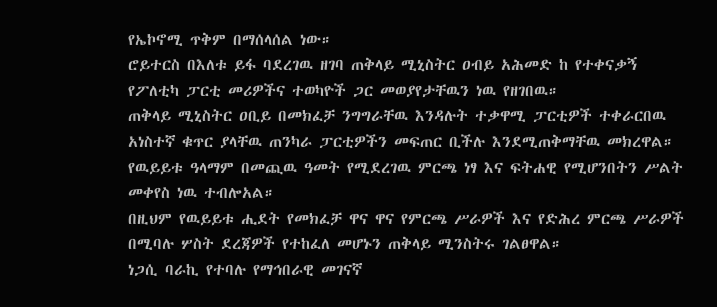የኤኮኖሚ ጥቅም በማሰላሰል ነው።
ሮይተርስ በእለቱ ይፋ ባደረገዉ ዘገባ ጠቅላይ ሚኒስትር ዐብይ አሕመድ ከ የተቀናቃኝ የፖለቲካ ፓርቲ መሪዎችና ተወካዮች ጋር መወያየታቸዉን ነዉ የዘገበዉ።
ጠቅላይ ሚኒስትር ዐቢይ በመክፈቻ ንግግራቸዉ እንዳሉት ተቃዋሚ ፓርቲዎች ተቀራርበዉ አነስተኛ ቁጥር ያላቸዉ ጠንካራ ፓርቲዎችን መፍጠር ቢችሉ እንደሚጠቅማቸዉ መክረዋል።
የዉይይቱ ዓላማም በመጪዉ ዓመት የሚደረገዉ ምርጫ ነፃ እና ፍትሐዊ የሚሆንበትን ሥልት መቀየስ ነዉ ተብሎአል።
በዚህም የዉይይቱ ሒደት የመክፈቻ ዋና ዋና የምርጫ ሥራዎች እና የድሕረ ምርጫ ሥራዎች በሚባሉ ሦስት ደረጃዎች የተከፈለ መሆኑን ጠቅላይ ሚንስትሩ ገልፀዋል።
ነጋሲ ባራኪ የተባሉ የማኅበራዊ መገናኛ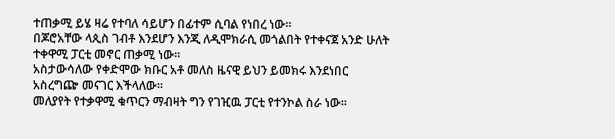ተጠቃሚ ይሄ ዛሬ የተባለ ሳይሆን በፊተም ሲባል የነበረ ነው።
በጆሮአቸው ላጲስ ገብቶ እንደሆን እንጂ ለዲሞክራሲ መጎልበት የተቀናጀ አንድ ሁለት ተቀዋሚ ፓርቲ መኖር ጠቃሚ ነው።
አስታውሳለው የቀድሞው ክቡር አቶ መለስ ዜናዊ ይህን ይመክሩ እንደነበር አስረግጬ መናገር እችላለው።
መለያየት የተቃዋሚ ቁጥርን ማብዛት ግን የገዢዉ ፓርቲ የተንኮል ስራ ነው።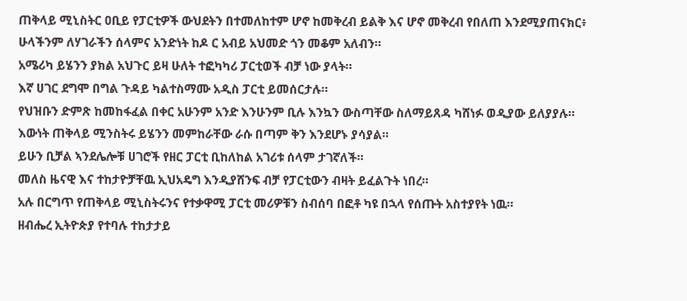ጠቅላይ ሚኒስትር ዐቢይ የፓርቲዎች ውህደትን በተመለከተም ሆኖ ከመቅረብ ይልቅ እና ሆኖ መቅረብ የበለጠ እንደሚያጠናክር፥
ሁላችንም ለሃገራችን ሰላምና አንድነት ከዶ ር አብይ አህመድ ጎን መቆም አለብን።
አሜሪካ ይሄንን ያክል አህጉር ይዛ ሁለት ተፎካካሪ ፓርቲወች ብቻ ነው ያላት።
እኛ ሀገር ደግሞ በግል ጉዳይ ካልተስማሙ አዲስ ፓርቲ ይመሰርታሉ።
የህዝቡን ድምጽ ከመከፋፈል በቀር አሁንም አንድ እንሁንም ቢሉ እንኳን ውስጣቸው ስለማይጸዳ ካሸነፉ ወዲያው ይለያያሉ።
እውነት ጠቅላይ ሚንስትሩ ይሄንን መምከራቸው ራሱ በጣም ቅን እንደሆኑ ያሳያል።
ይሁን ቢቻል ኣንደሌሎቹ ሀገሮች የዘር ፓርቲ ቢከለከል አገሪቱ ሰላም ታገኛለች።
መለስ ዜናዊ እና ተከታዮቻቸዉ ኢህአዴግ እንዲያሸንፍ ብቻ የፓርቲውን ብዛት ይፈልጉት ነበረ።
አሉ በርግጥ የጠቅላይ ሚኒስትሩንና የተቃዋሚ ፓርቲ መሪዎቹን ስብሰባ በፎቶ ካዩ በኋላ የሰጡት አስተያየት ነዉ።
ዘብሔረ ኢትዮጵያ የተባሉ ተከታታይ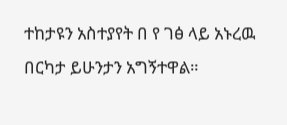ተከታዩን አስተያየት በ የ ገፅ ላይ አኑረዉ በርካታ ይሁንታን አግኝተዋል።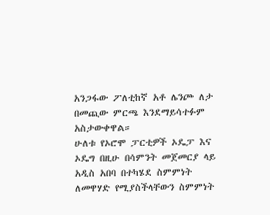አንጋፋው ፖለቲከኛ አቶ ሌንጮ ለታ በመጪው ምርጫ እንደማይሳተፉም አስታውቀዋል።
ሁለቱ የኦሮሞ ፓርቲዎች ኦዴፓ እና ኦዴግ በዚሁ በሳምንት መጀመርያ ላይ አዲስ አበባ በተካሄደ ስምምነት ለመዋሃድ የሚያስችላቸውን ስምምነት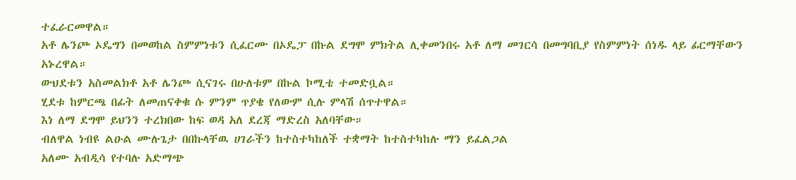ተፈራርመዋል።
አቶ ሌንጮ ኦዴግን በመወከል ስምምነቱን ሲፈርሙ በኦዴፓ በኩል ደግሞ ምክትል ሊቀመንበሩ አቶ ለማ መገርሳ በመግባቢያ የስምምነት ሰነዱ ላይ ፊርማቸውን አኑረዋል።
ውህደቱን አስመልክቶ አቶ ሌንጮ ሲናገሩ በሁለቱም በኩል ኮሚቴ ተመድቧል።
ሂደቱ ከምርጫ በፊት ለመጠናቀቁ ሱ ምንም ጥያቄ የለውም ሲሉ ምላሽ ሰጥተዋል።
እነ ለማ ደግሞ ይህንን ተረክበው ከፍ ወዳ አለ ደረጃ ማድረስ አለባቸው።
ብለዋል ነብዩ ልዑል ሙሉጌታ በበኩላቸዉ ሀገራችን ከተስተካከለች ተቋማት ከተስተካከሉ ማን ይፈልጋል
አለሙ አብዲሳ የተባሉ አድማጭ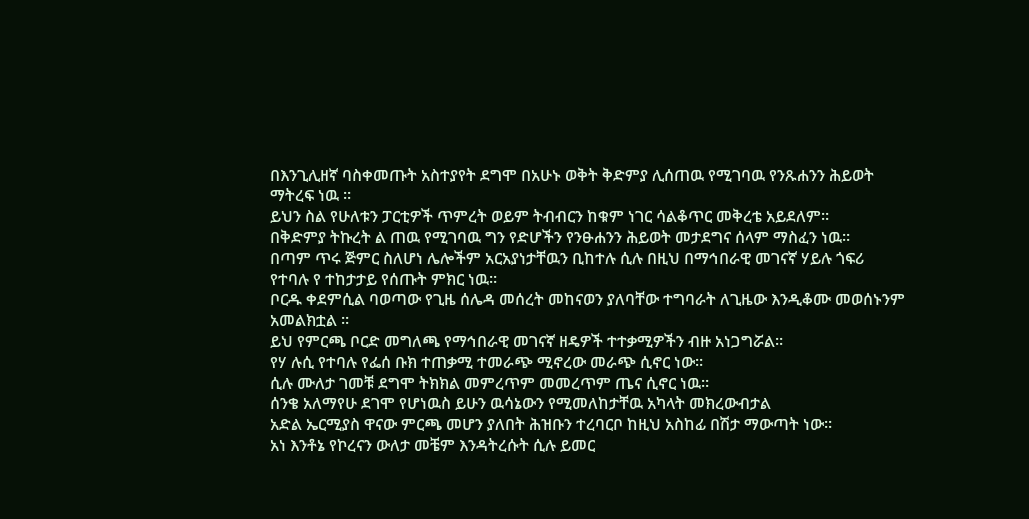በእንጊሊዘኛ ባስቀመጡት አስተያየት ደግሞ በአሁኑ ወቅት ቅድምያ ሊሰጠዉ የሚገባዉ የንጹሐንን ሕይወት ማትረፍ ነዉ ።
ይህን ስል የሁለቱን ፓርቲዎች ጥምረት ወይም ትብብርን ከቁም ነገር ሳልቆጥር መቅረቴ አይደለም።
በቅድምያ ትኩረት ል ጠዉ የሚገባዉ ግን የድሆችን የንፁሐንን ሕይወት መታደግና ሰላም ማስፈን ነዉ።
በጣም ጥሩ ጅምር ስለሆነ ሌሎችም አርአያነታቸዉን ቢከተሉ ሲሉ በዚህ በማኅበራዊ መገናኛ ሃይሉ ጎፍሪ የተባሉ የ ተከታታይ የሰጡት ምክር ነዉ።
ቦርዱ ቀደምሲል ባወጣው የጊዜ ሰሌዳ መሰረት መከናወን ያለባቸው ተግባራት ለጊዜው እንዲቆሙ መወሰኑንም አመልክቷል ።
ይህ የምርጫ ቦርድ መግለጫ የማኅበራዊ መገናኛ ዘዴዎች ተተቃሚዎችን ብዙ አነጋግሯል።
የሃ ሉሲ የተባሉ የፌሰ ቡክ ተጠቃሚ ተመራጭ ሚኖረው መራጭ ሲኖር ነው።
ሲሉ ሙለታ ገመቹ ደግሞ ትክክል መምረጥም መመረጥም ጤና ሲኖር ነዉ።
ሰንቄ አለማየሁ ደገሞ የሆነዉስ ይሁን ዉሳኔውን የሚመለከታቸዉ አካላት መክረውብታል
አድል ኤርሚያስ ዋናው ምርጫ መሆን ያለበት ሕዝቡን ተረባርቦ ከዚህ አስከፊ በሽታ ማውጣት ነው።
አነ እንቶኔ የኮረናን ውለታ መቼም እንዳትረሱት ሲሉ ይመር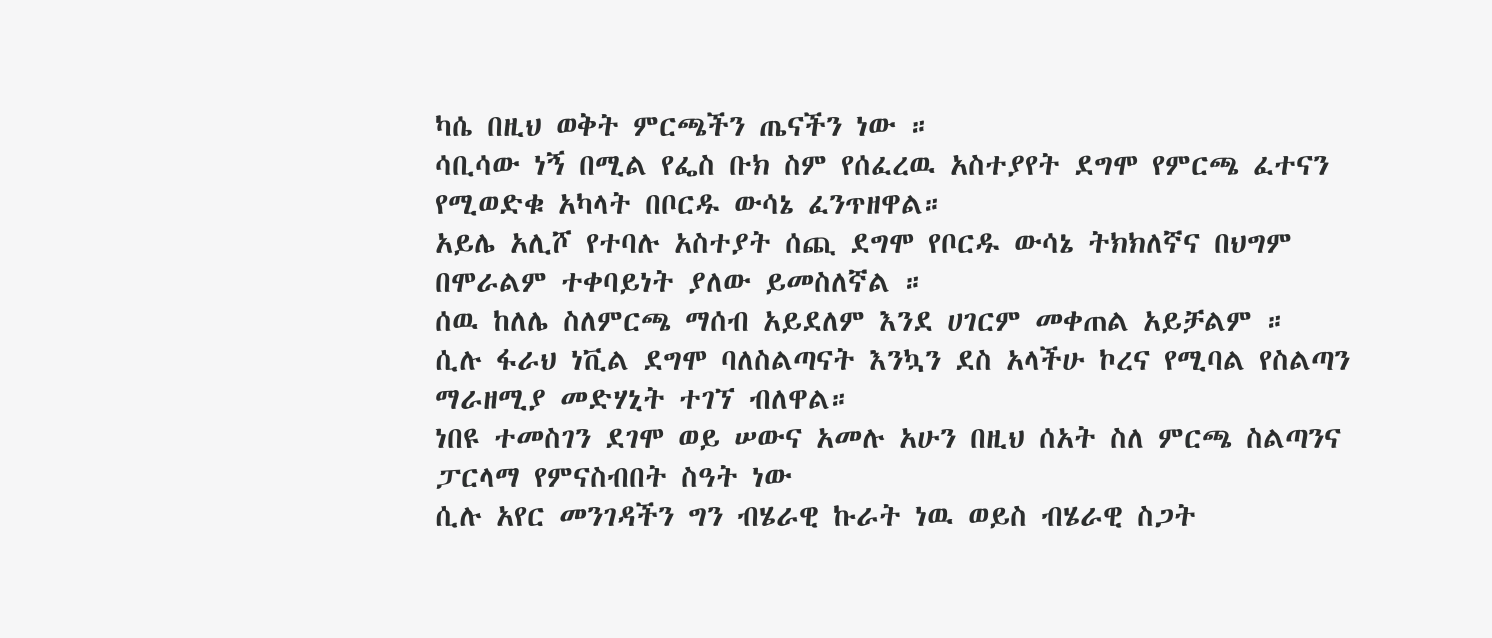ካሴ በዚህ ወቅት ምርጫችን ጤናችን ነው ።
ሳቢሳው ነኝ በሚል የፌስ ቡክ ስም የሰፈረዉ አስተያየት ደግሞ የምርጫ ፈተናን የሚወድቁ አካላት በቦርዱ ውሳኔ ፈንጥዘዋል።
አይሌ አሊሾ የተባሉ አስተያት ሰጪ ደግሞ የቦርዱ ውሳኔ ትክክለኛና በህግም በሞራልም ተቀባይነት ያለው ይመስለኛል ።
ሰዉ ከለሌ ስለምርጫ ማሰብ አይደለም እንደ ሀገርም መቀጠል አይቻልም ።
ሲሉ ፋራህ ነቪል ደግሞ ባለስልጣናት እንኳን ደስ አላችሁ ኮረና የሚባል የስልጣን ማራዘሚያ መድሃኒት ተገኘ ብለዋል።
ነበዩ ተመስገን ደገሞ ወይ ሠውና አመሉ አሁን በዚህ ሰአት ስለ ምርጫ ስልጣንና ፓርላማ የምናስብበት ስዓት ነው
ሲሉ አየር መንገዳችን ግን ብሄራዊ ኩራት ነዉ ወይስ ብሄራዊ ስጋት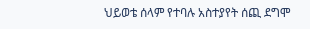ህይወቴ ሰላም የተባሉ አስተያየት ሰጪ ደግሞ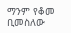ማንም የቆመ ቢመስለው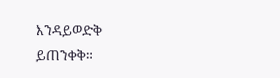እንዳይወድቅ ይጠንቀቅ።